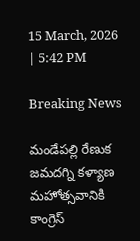15 March, 2026 | 5:42 PM

Breaking News

మండేపల్లి రేణుక జమదగ్ని కళ్యాణ మహోత్సవానికి కాంగ్రెస్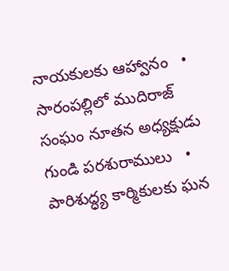నాయకులకు ఆహ్వానం   •   సారంపల్లిలో ముదిరాజ్ సంఘం నూతన అధ్యక్షుడు గుండి పరశురాములు   •   పారిశుద్ధ్య కార్మికులకు ఘన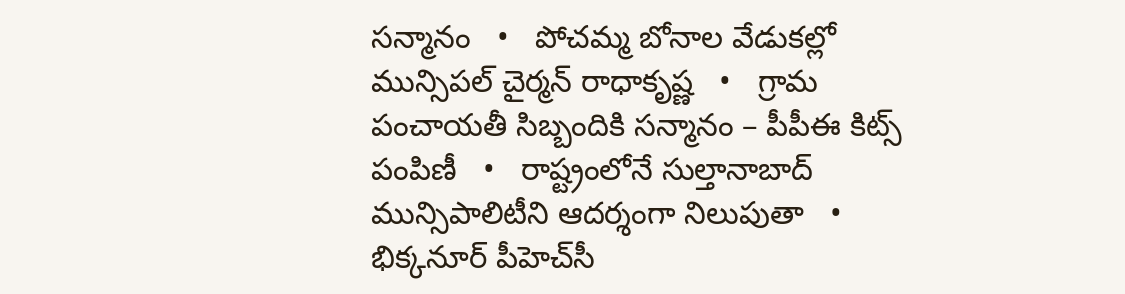సన్మానం   •   పోచమ్మ బోనాల వేడుకల్లో మున్సిపల్ చైర్మన్ రాధాకృష్ణ   •   గ్రామ పంచాయతీ సిబ్బందికి సన్మానం – పీపీఈ కిట్స్ పంపిణీ   •   రాష్ట్రంలోనే సుల్తానాబాద్ మున్సిపాలిటీని ఆదర్శంగా నిలుపుతా   •   భిక్కనూర్ పీహెచ్‌సీ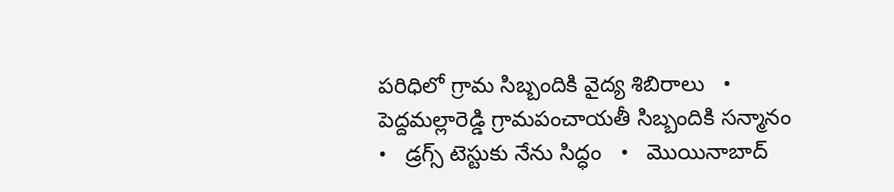పరిధిలో గ్రామ సిబ్బందికి వైద్య శిబిరాలు   •   పెద్దమల్లారెడ్డి గ్రామపంచాయతీ సిబ్బందికి సన్మానం   •   డ్రగ్స్ టెస్టుకు నేను సిద్ధం   •   మొయినాబాద్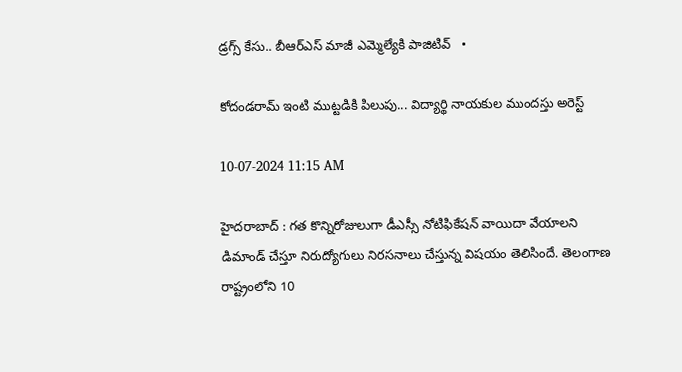డ్రగ్స్ కేసు.. బీఆర్ఎస్ మాజీ ఎమ్మెల్యేకి పాజిటివ్   •

కోదండరామ్ ఇంటి ముట్టడికి పిలుపు... విద్యార్థి నాయకుల ముందస్తు అరెస్ట్

10-07-2024 11:15 AM

హైదరాబాద్ : గత కొన్నిరోజులుగా డీఎస్సీ నోటిఫికేషన్ వాయిదా వేయాలని డిమాండ్ చేస్తూ నిరుద్యోగులు నిరసనాలు చేస్తున్న విషయం తెలిసిందే. తెలంగాణ రాష్ట్రంలోని 10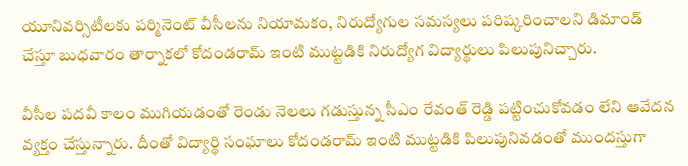యూనివర్సిటీలకు పర్మినెంట్ వీసీలను నియామకం, నిరుద్యోగుల సమస్యలు పరిష్కరించాలని డిమాండ్ చేస్తూ బుధవారం తార్నాకలో కోదండరామ్ ఇంటి ముట్టడికి నిరుద్యోగ విద్యార్థులు పిలుపునిచ్చారు.

వీసీల పదవీ కాలం ముగియడంతో రెండు నెలలు గడుస్తున్న సీఎం రేవంత్ రెడ్డి పట్టించుకోవడం లేని ఆవేదన వ్యక్తం చేస్తున్నారు. దీంతో విద్యార్థి సంఘాలు కోదండరామ్ ఇంటి ముట్టడికి పిలుపునివడంతో ముందస్తుగా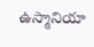ఉస్మానియా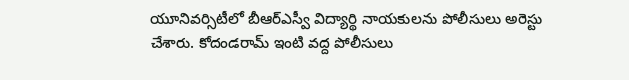యూనివర్సిటీలో బీఆర్ఎస్వీ విద్యార్థి నాయకులను పోలీసులు అరెస్టు చేశారు. కోదండరామ్ ఇంటి వద్ద పోలీసులు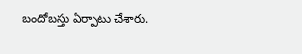బందోబస్తు ఏర్పాటు చేశారు.